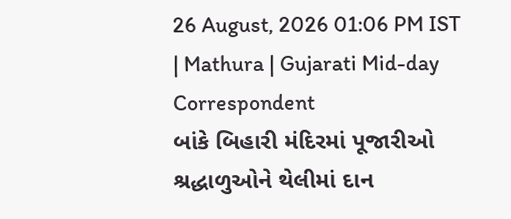26 August, 2026 01:06 PM IST | Mathura | Gujarati Mid-day Correspondent
બાંકે બિહારી મંદિરમાં પૂજારીઓ શ્રદ્ધાળુઓને થેલીમાં દાન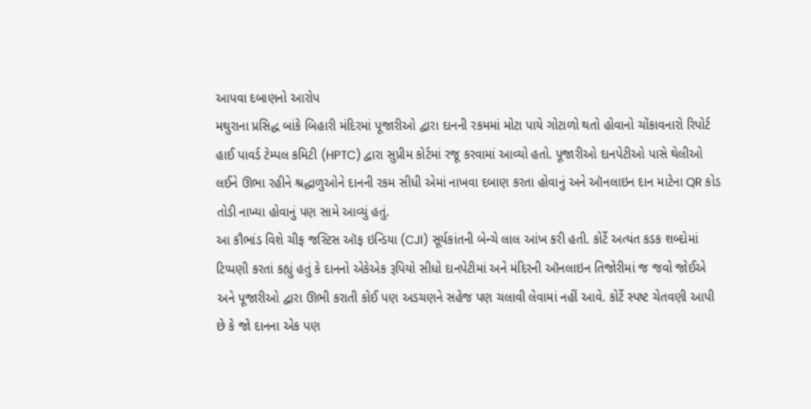આપવા દબાણનો આરોપ
મથુરાના પ્રસિદ્ધ બાંકે બિહારી મંદિરમાં પૂજારીઓ દ્વારા દાનની રકમમાં મોટા પાયે ગોટાળો થતો હોવાનો ચોંકાવનારો રિપોર્ટ હાઈ પાવર્ડ ટેમ્પલ કમિટી (HPTC) દ્વારા સુપ્રીમ કોર્ટમાં રજૂ કરવામાં આવ્યો હતો. પૂજારીઓ દાનપેટીઓ પાસે થેલીઓ લઈને ઊભા રહીને શ્રદ્ધાળુઓને દાનની રકમ સીધી એમાં નાખવા દબાણ કરતા હોવાનું અને ઑનલાઇન દાન માટેના QR કોડ તોડી નાખ્યા હોવાનું પણ સામે આવ્યું હતું.
આ કૌભાંડ વિશે ચીફ જસ્ટિસ ઑફ ઇન્ડિયા (CJI) સૂર્યકાંતની બેન્ચે લાલ આંખ કરી હતી. કોર્ટે અત્યંત કડક શબ્દોમાં ટિપ્પણી કરતાં કહ્યું હતું કે દાનનો એકેએક રૂપિયો સીધો દાનપેટીમાં અને મંદિરની ઑનલાઇન તિજોરીમાં જ જવો જોઈએ અને પૂજારીઓ દ્વારા ઊભી કરાતી કોઈ પણ અડચણને સહેજ પણ ચલાવી લેવામાં નહીં આવે. કોર્ટે સ્પષ્ટ ચેતવણી આપી છે કે જો દાનના એક પણ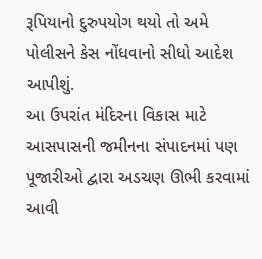રૂપિયાનો દુરુપયોગ થયો તો અમે પોલીસને કેસ નોંધવાનો સીધો આદેશ આપીશું.
આ ઉપરાંત મંદિરના વિકાસ માટે આસપાસની જમીનના સંપાદનમાં પણ પૂજારીઓ દ્વારા અડચણ ઊભી કરવામાં આવી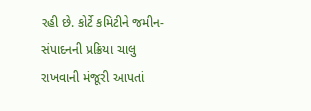રહી છે. કોર્ટે કમિટીને જમીન-સંપાદનની પ્રક્રિયા ચાલુ રાખવાની મંજૂરી આપતાં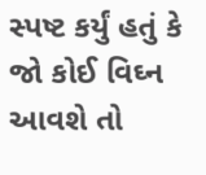સ્પષ્ટ કર્યું હતું કે જો કોઈ વિઘ્ન આવશે તો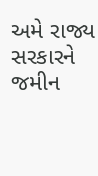અમે રાજ્ય સરકારને જમીન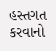હસ્તગત કરવાનો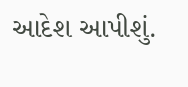આદેશ આપીશું.